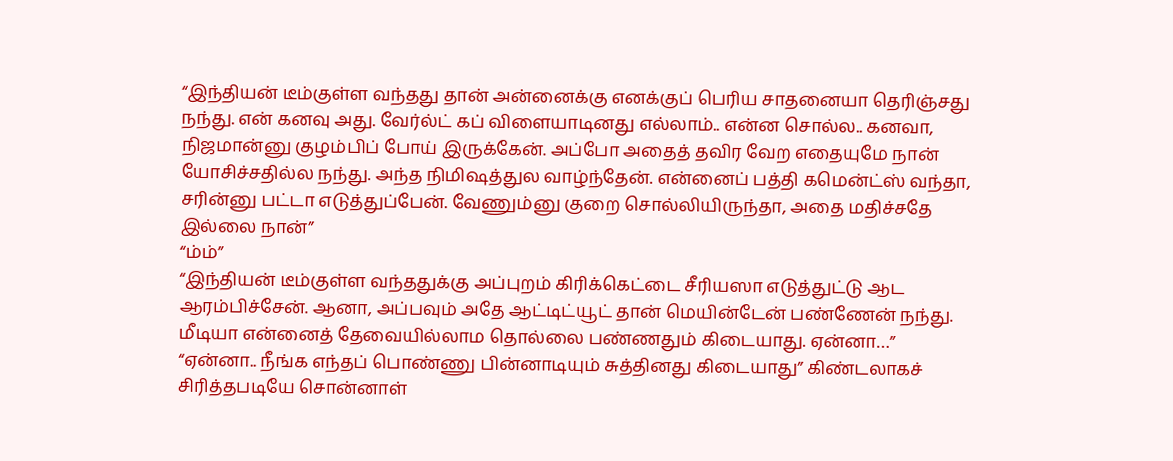“இந்தியன் டீம்குள்ள வந்தது தான் அன்னைக்கு எனக்குப் பெரிய சாதனையா தெரிஞ்சது நந்து. என் கனவு அது. வேர்ல்ட் கப் விளையாடினது எல்லாம்.. என்ன சொல்ல.. கனவா, நிஜமான்னு குழம்பிப் போய் இருக்கேன். அப்போ அதைத் தவிர வேற எதையுமே நான் யோசிச்சதில்ல நந்து. அந்த நிமிஷத்துல வாழ்ந்தேன். என்னைப் பத்தி கமென்ட்ஸ் வந்தா, சரின்னு பட்டா எடுத்துப்பேன். வேணும்னு குறை சொல்லியிருந்தா, அதை மதிச்சதே இல்லை நான்”
“ம்ம்”
“இந்தியன் டீம்குள்ள வந்ததுக்கு அப்புறம் கிரிக்கெட்டை சீரியஸா எடுத்துட்டு ஆட ஆரம்பிச்சேன். ஆனா, அப்பவும் அதே ஆட்டிட்யூட் தான் மெயின்டேன் பண்ணேன் நந்து. மீடியா என்னைத் தேவையில்லாம தொல்லை பண்ணதும் கிடையாது. ஏன்னா…”
“ஏன்னா.. நீங்க எந்தப் பொண்ணு பின்னாடியும் சுத்தினது கிடையாது” கிண்டலாகச் சிரித்தபடியே சொன்னாள்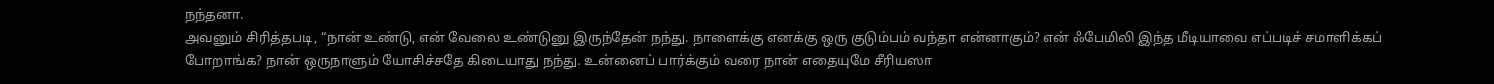நந்தனா.
அவனும் சிரித்தபடி, “நான் உண்டு, என் வேலை உண்டுனு இருந்தேன் நந்து. நாளைக்கு எனக்கு ஒரு குடும்பம் வந்தா என்னாகும்? என் ஃபேமிலி இந்த மீடியாவை எப்படிச் சமாளிக்கப் போறாங்க? நான் ஒருநாளும் யோசிச்சதே கிடையாது நந்து. உன்னைப் பார்க்கும் வரை நான் எதையுமே சீரியஸா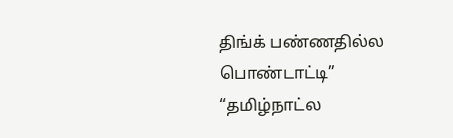திங்க் பண்ணதில்ல பொண்டாட்டி”
“தமிழ்நாட்ல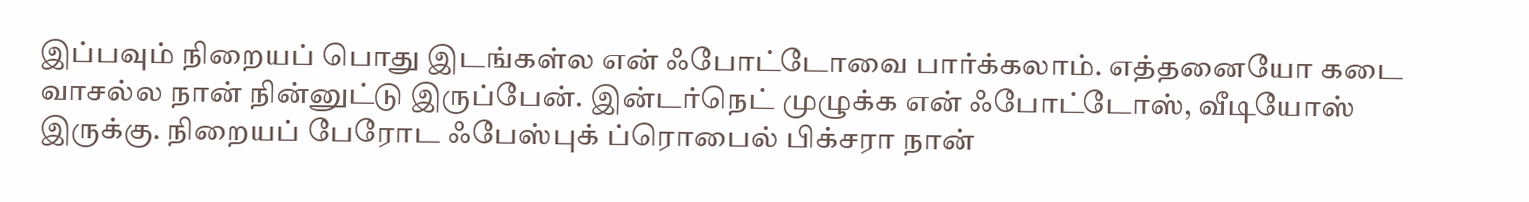இப்பவும் நிறையப் பொது இடங்கள்ல என் ஃபோட்டோவை பார்க்கலாம். எத்தனையோ கடை வாசல்ல நான் நின்னுட்டு இருப்பேன். இன்டர்நெட் முழுக்க என் ஃபோட்டோஸ், வீடியோஸ் இருக்கு. நிறையப் பேரோட ஃபேஸ்புக் ப்ரொபைல் பிக்சரா நான்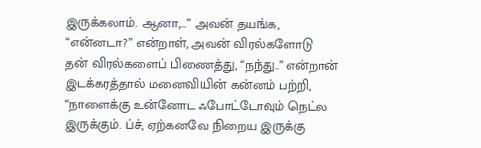இருக்கலாம். ஆனா,…” அவன் தயங்க,
“என்னடா?” என்றாள், அவன் விரல்களோடு தன் விரல்களைப் பிணைத்து, “நந்து..” என்றான் இடக்கரத்தால் மனைவியின் கன்னம் பற்றி, “நாளைக்கு உன்னோட ஃபோட்டோவும் நெட்ல இருக்கும். ப்ச், ஏற்கனவே நிறைய இருக்கு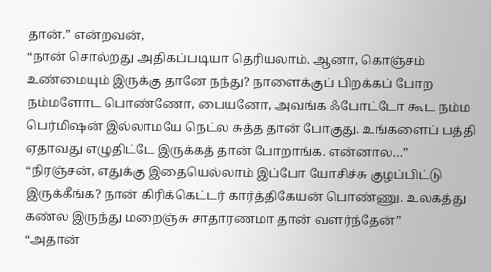தான்.” என்றவன்,
“நான் சொல்றது அதிகப்படியா தெரியலாம். ஆனா, கொஞ்சம் உண்மையும் இருக்கு தானே நந்து? நாளைக்குப் பிறக்கப் போற நம்மளோட பொண்ணோ, பையனோ, அவங்க ஃபோட்டோ கூட நம்ம பெர்மிஷன் இல்லாமயே நெட்ல சுத்த தான் போகுது. உங்களைப் பத்தி ஏதாவது எழுதிட்டே இருக்கத் தான் போறாங்க. என்னால…”
“நிரஞ்சன், எதுக்கு இதையெல்லாம் இப்போ யோசிச்சு குழப்பிட்டு இருக்கீங்க? நான் கிரிக்கெட்டர் கார்த்திகேயன் பொண்ணு. உலகத்து கண்ல இருந்து மறைஞ்சு சாதாரணமா தான் வளர்ந்தேன்”
“அதான்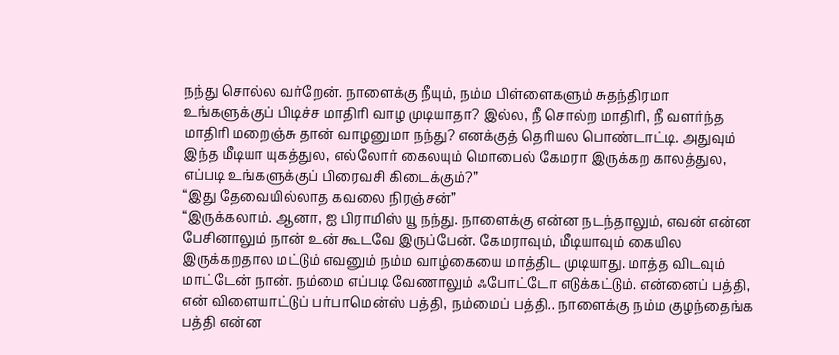நந்து சொல்ல வர்றேன். நாளைக்கு நீயும், நம்ம பிள்ளைகளும் சுதந்திரமா உங்களுக்குப் பிடிச்ச மாதிரி வாழ முடியாதா? இல்ல, நீ சொல்ற மாதிரி, நீ வளர்ந்த மாதிரி மறைஞ்சு தான் வாழனுமா நந்து? எனக்குத் தெரியல பொண்டாட்டி. அதுவும் இந்த மீடியா யுகத்துல, எல்லோர் கைலயும் மொபைல் கேமரா இருக்கற காலத்துல, எப்படி உங்களுக்குப் பிரைவசி கிடைக்கும்?”
“இது தேவையில்லாத கவலை நிரஞ்சன்”
“இருக்கலாம். ஆனா, ஐ பிராமிஸ் யூ நந்து. நாளைக்கு என்ன நடந்தாலும், எவன் என்ன பேசினாலும் நான் உன் கூடவே இருப்பேன். கேமராவும், மீடியாவும் கையில இருக்கறதால மட்டும் எவனும் நம்ம வாழ்கையை மாத்திட முடியாது. மாத்த விடவும் மாட்டேன் நான். நம்மை எப்படி வேணாலும் ஃபோட்டோ எடுக்கட்டும். என்னைப் பத்தி, என் விளையாட்டுப் பர்பாமென்ஸ் பத்தி, நம்மைப் பத்தி.. நாளைக்கு நம்ம குழந்தைங்க பத்தி என்ன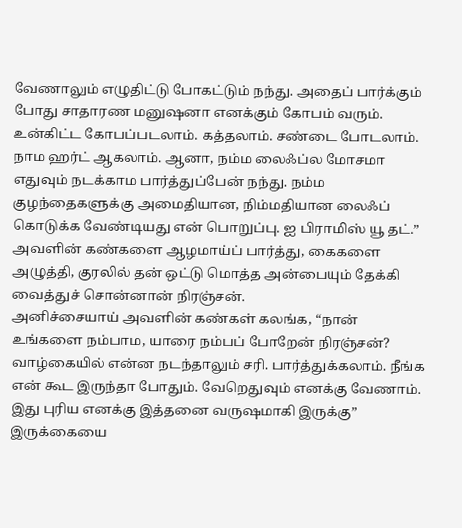வேணாலும் எழுதிட்டு போகட்டும் நந்து. அதைப் பார்க்கும் போது சாதாரண மனுஷனா எனக்கும் கோபம் வரும். உன்கிட்ட கோபப்படலாம். கத்தலாம். சண்டை போடலாம். நாம ஹர்ட் ஆகலாம். ஆனா, நம்ம லைஃப்ல மோசமா எதுவும் நடக்காம பார்த்துப்பேன் நந்து. நம்ம குழந்தைகளுக்கு அமைதியான, நிம்மதியான லைஃப் கொடுக்க வேண்டியது என் பொறுப்பு. ஐ பிராமிஸ் யூ தட்.” அவளின் கண்களை ஆழமாய்ப் பார்த்து, கைகளை அழுத்தி, குரலில் தன் ஒட்டு மொத்த அன்பையும் தேக்கி வைத்துச் சொன்னான் நிரஞ்சன்.
அனிச்சையாய் அவளின் கண்கள் கலங்க, “நான் உங்களை நம்பாம, யாரை நம்பப் போறேன் நிரஞ்சன்? வாழ்கையில் என்ன நடந்தாலும் சரி. பார்த்துக்கலாம். நீங்க என் கூட இருந்தா போதும். வேறெதுவும் எனக்கு வேணாம். இது புரிய எனக்கு இத்தனை வருஷமாகி இருக்கு” இருக்கையை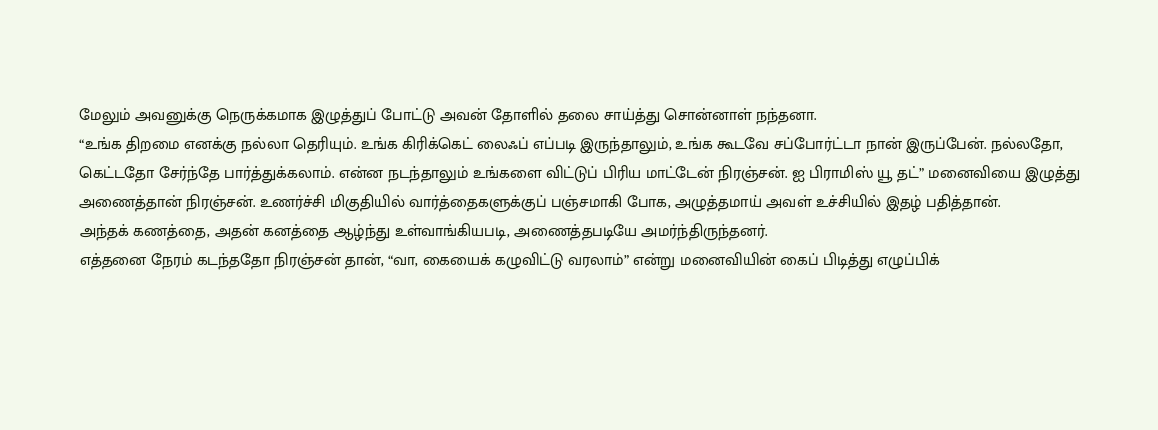மேலும் அவனுக்கு நெருக்கமாக இழுத்துப் போட்டு அவன் தோளில் தலை சாய்த்து சொன்னாள் நந்தனா.
“உங்க திறமை எனக்கு நல்லா தெரியும். உங்க கிரிக்கெட் லைஃப் எப்படி இருந்தாலும், உங்க கூடவே சப்போர்ட்டா நான் இருப்பேன். நல்லதோ, கெட்டதோ சேர்ந்தே பார்த்துக்கலாம். என்ன நடந்தாலும் உங்களை விட்டுப் பிரிய மாட்டேன் நிரஞ்சன். ஐ பிராமிஸ் யூ தட்” மனைவியை இழுத்து அணைத்தான் நிரஞ்சன். உணர்ச்சி மிகுதியில் வார்த்தைகளுக்குப் பஞ்சமாகி போக, அழுத்தமாய் அவள் உச்சியில் இதழ் பதித்தான்.
அந்தக் கணத்தை, அதன் கனத்தை ஆழ்ந்து உள்வாங்கியபடி, அணைத்தபடியே அமர்ந்திருந்தனர்.
எத்தனை நேரம் கடந்ததோ நிரஞ்சன் தான், “வா, கையைக் கழுவிட்டு வரலாம்” என்று மனைவியின் கைப் பிடித்து எழுப்பிக்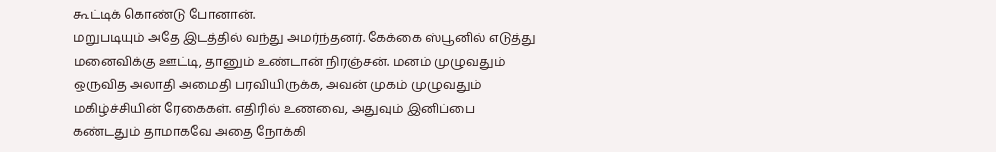கூட்டிக் கொண்டு போனான்.
மறுபடியும் அதே இடத்தில் வந்து அமர்ந்தனர். கேக்கை ஸ்பூனில் எடுத்து மனைவிக்கு ஊட்டி, தானும் உண்டான் நிரஞ்சன். மனம் முழுவதும் ஒருவித அலாதி அமைதி பரவியிருக்க, அவன் முகம் முழுவதும் மகிழ்ச்சியின் ரேகைகள். எதிரில் உணவை, அதுவும் இனிப்பை கண்டதும் தாமாகவே அதை நோக்கி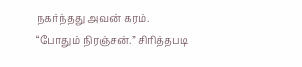நகர்ந்தது அவன் கரம்.
“போதும் நிரஞ்சன்.” சிரித்தபடி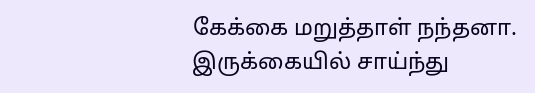கேக்கை மறுத்தாள் நந்தனா.
இருக்கையில் சாய்ந்து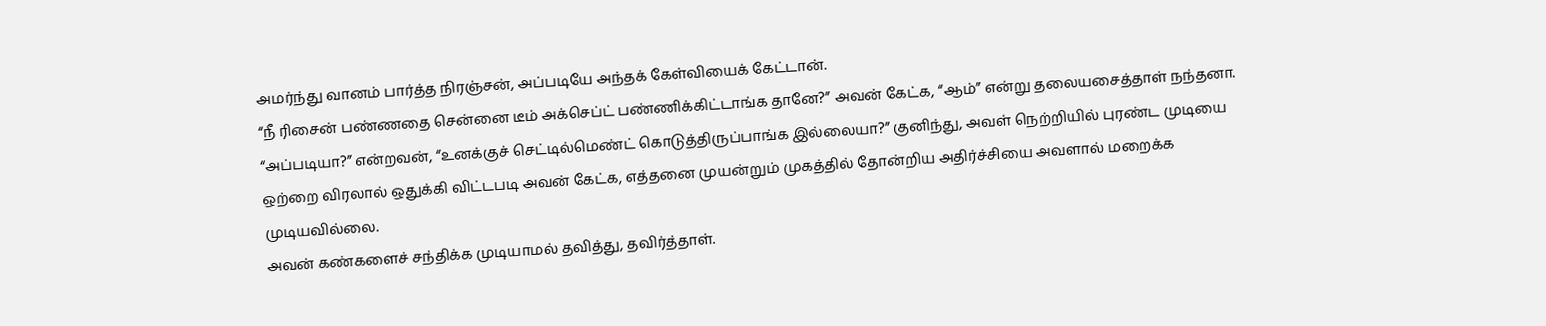அமர்ந்து வானம் பார்த்த நிரஞ்சன், அப்படியே அந்தக் கேள்வியைக் கேட்டான்.
“நீ ரிசைன் பண்ணதை சென்னை டீம் அக்செப்ட் பண்ணிக்கிட்டாங்க தானே?” அவன் கேட்க, “ஆம்” என்று தலையசைத்தாள் நந்தனா.
“அப்படியா?” என்றவன், “உனக்குச் செட்டில்மெண்ட் கொடுத்திருப்பாங்க இல்லையா?” குனிந்து, அவள் நெற்றியில் புரண்ட முடியை ஒற்றை விரலால் ஒதுக்கி விட்டபடி அவன் கேட்க, எத்தனை முயன்றும் முகத்தில் தோன்றிய அதிர்ச்சியை அவளால் மறைக்க முடியவில்லை.
அவன் கண்களைச் சந்திக்க முடியாமல் தவித்து, தவிர்த்தாள்.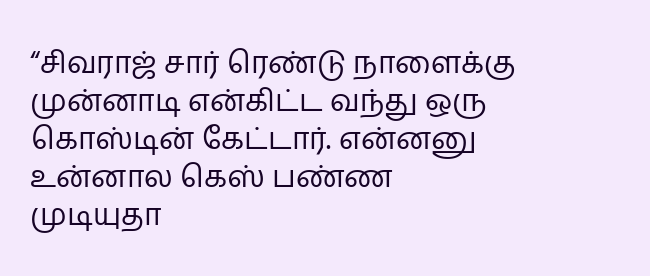“சிவராஜ் சார் ரெண்டு நாளைக்கு முன்னாடி என்கிட்ட வந்து ஒரு கொஸ்டின் கேட்டார். என்னனு உன்னால கெஸ் பண்ண முடியுதா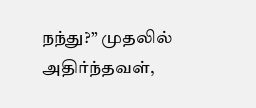நந்து?” முதலில் அதிர்ந்தவள்,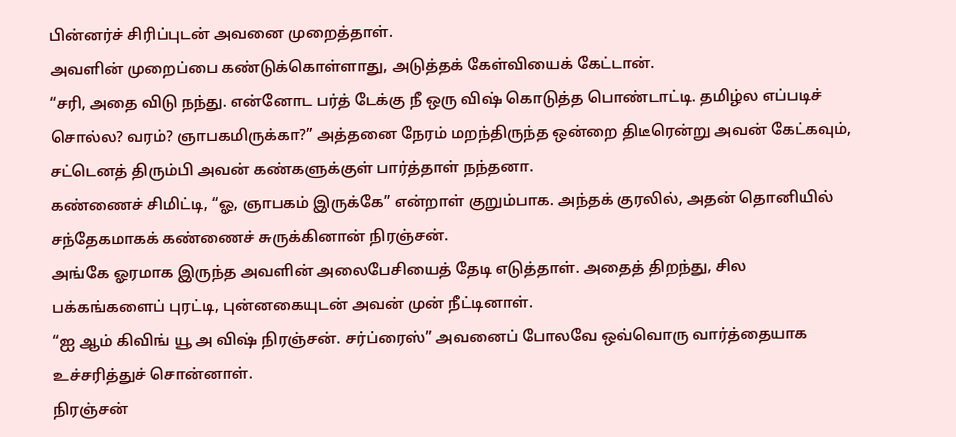பின்னர்ச் சிரிப்புடன் அவனை முறைத்தாள்.
அவளின் முறைப்பை கண்டுக்கொள்ளாது, அடுத்தக் கேள்வியைக் கேட்டான்.
“சரி, அதை விடு நந்து. என்னோட பர்த் டேக்கு நீ ஒரு விஷ் கொடுத்த பொண்டாட்டி. தமிழ்ல எப்படிச் சொல்ல? வரம்? ஞாபகமிருக்கா?” அத்தனை நேரம் மறந்திருந்த ஒன்றை திடீரென்று அவன் கேட்கவும், சட்டெனத் திரும்பி அவன் கண்களுக்குள் பார்த்தாள் நந்தனா.
கண்ணைச் சிமிட்டி, “ஓ, ஞாபகம் இருக்கே” என்றாள் குறும்பாக. அந்தக் குரலில், அதன் தொனியில் சந்தேகமாகக் கண்ணைச் சுருக்கினான் நிரஞ்சன்.
அங்கே ஓரமாக இருந்த அவளின் அலைபேசியைத் தேடி எடுத்தாள். அதைத் திறந்து, சில பக்கங்களைப் புரட்டி, புன்னகையுடன் அவன் முன் நீட்டினாள்.
“ஐ ஆம் கிவிங் யூ அ விஷ் நிரஞ்சன். சர்ப்ரைஸ்” அவனைப் போலவே ஒவ்வொரு வார்த்தையாக உச்சரித்துச் சொன்னாள்.
நிரஞ்சன்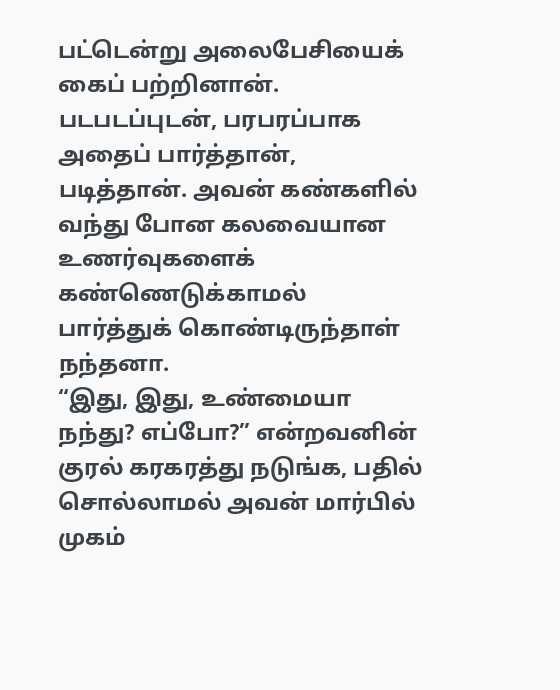பட்டென்று அலைபேசியைக் கைப் பற்றினான். படபடப்புடன், பரபரப்பாக அதைப் பார்த்தான், படித்தான். அவன் கண்களில் வந்து போன கலவையான உணர்வுகளைக் கண்ணெடுக்காமல் பார்த்துக் கொண்டிருந்தாள் நந்தனா.
“இது, இது, உண்மையா நந்து? எப்போ?” என்றவனின் குரல் கரகரத்து நடுங்க, பதில் சொல்லாமல் அவன் மார்பில் முகம்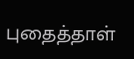புதைத்தாள்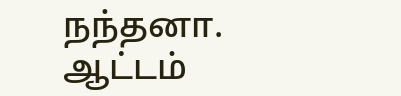நந்தனா.
ஆட்டம்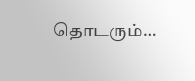தொடரும்…